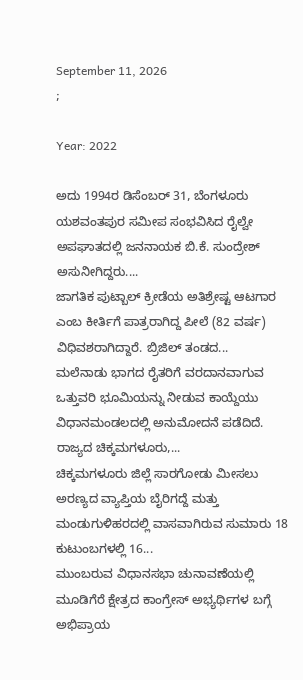September 11, 2026
;

Year: 2022

ಅದು 1994ರ ಡಿಸೆಂಬರ್ 31, ಬೆಂಗಳೂರು ಯಶವಂತಪುರ ಸಮೀಪ ಸಂಭವಿಸಿದ ರೈಲ್ವೇ ಅಪಘಾತದಲ್ಲಿ ಜನನಾಯಕ ಬಿ.ಕೆ. ಸುಂದ್ರೇಶ್ ಅಸುನೀಗಿದ್ದರು....
ಜಾಗತಿಕ ಪುಟ್ಬಾಲ್ ಕ್ರೀಡೆಯ ಅತಿಶ್ರೇಷ್ಟ ಆಟಗಾರ ಎಂಬ ಕೀರ್ತಿಗೆ ಪಾತ್ರರಾಗಿದ್ದ ಪೀಲೆ (82 ವರ್ಷ) ವಿಧಿವಶರಾಗಿದ್ದಾರೆ. ಬ್ರಿಜಿಲ್ ತಂಡದ...
ಮಲೆನಾಡು ಭಾಗದ ರೈತರಿಗೆ ವರದಾನವಾಗುವ ಒತ್ತುವರಿ ಭೂಮಿಯನ್ನು ನೀಡುವ ಕಾಯ್ದೆಯು ವಿಧಾನಮಂಡಲದಲ್ಲಿ ಅನುಮೋದನೆ ಪಡೆದಿದೆ. ರಾಜ್ಯದ ಚಿಕ್ಕಮಗಳೂರು,...
ಚಿಕ್ಕಮಗಳೂರು ಜಿಲ್ಲೆ ಸಾರಗೋಡು ಮೀಸಲು ಅರಣ್ಯದ ವ್ಯಾಪ್ತಿಯ ಬೈರಿಗದ್ದೆ ಮತ್ತು ಮಂಡುಗುಳಿಹರದಲ್ಲಿ ವಾಸವಾಗಿರುವ ಸುಮಾರು 18 ಕುಟುಂಬಗಳಲ್ಲಿ 16...
ಮುಂಬರುವ ವಿಧಾನಸಭಾ ಚುನಾವಣೆಯಲ್ಲಿ ಮೂಡಿಗೆರೆ ಕ್ಷೇತ್ರದ ಕಾಂಗ್ರೇಸ್ ಅಭ್ಯರ್ಥಿಗಳ ಬಗ್ಗೆ ಅಭಿಪ್ರಾಯ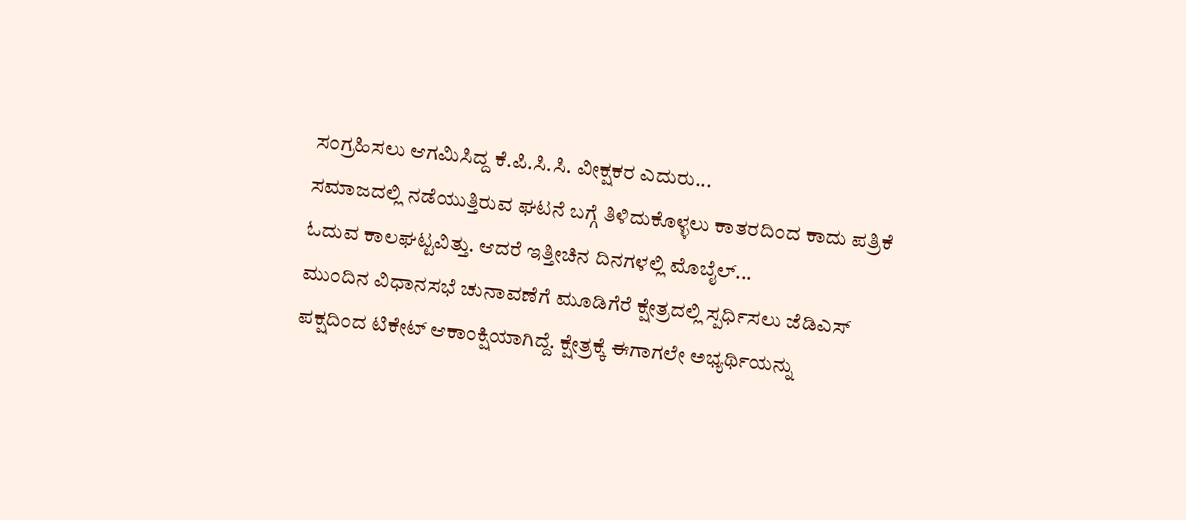ಸಂಗ್ರಹಿಸಲು ಆಗಮಿಸಿದ್ದ ಕೆ.ಪಿ.ಸಿ.ಸಿ. ವೀಕ್ಷಕರ ಎದುರು...
ಸಮಾಜದಲ್ಲಿ ನಡೆಯುತ್ತಿರುವ ಘಟನೆ ಬಗ್ಗೆ ತಿಳಿದುಕೊಳ್ಳಲು ಕಾತರದಿಂದ ಕಾದು ಪತ್ರಿಕೆ ಓದುವ ಕಾಲಘಟ್ಟವಿತ್ತು. ಆದರೆ ಇತ್ತೀಚಿನ ದಿನಗಳಲ್ಲಿ ಮೊಬೈಲ್...
ಮುಂದಿನ ವಿಧಾನಸಭೆ ಚುನಾವಣೆಗೆ ಮೂಡಿಗೆರೆ ಕ್ಷೇತ್ರದಲ್ಲಿ ಸ್ಪರ್ಧಿಸಲು ಜೆಡಿಎಸ್ ಪಕ್ಷದಿಂದ ಟಿಕೇಟ್ ಆಕಾಂಕ್ಷಿಯಾಗಿದ್ದೆ. ಕ್ಷೇತ್ರಕ್ಕೆ ಈಗಾಗಲೇ ಅಭ್ಯರ್ಥಿಯನ್ನು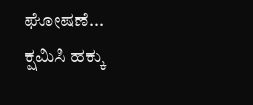ಘೋಷಣೆ...
ಕ್ಷಮಿಸಿ ಹಕ್ಕು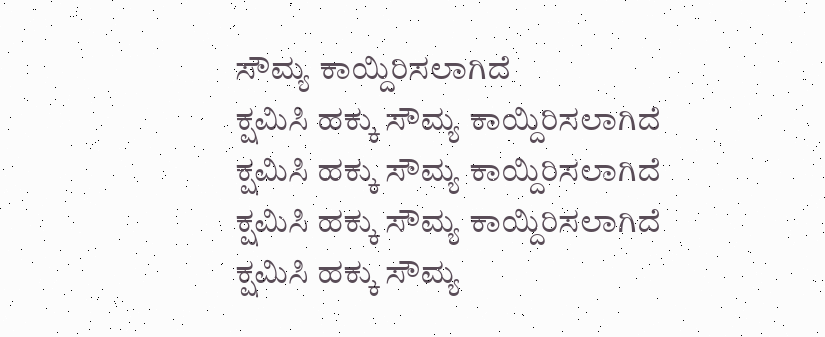ಸೌಮ್ಯ ಕಾಯ್ದಿರಿಸಲಾಗಿದೆ
ಕ್ಷಮಿಸಿ ಹಕ್ಕು ಸೌಮ್ಯ ಕಾಯ್ದಿರಿಸಲಾಗಿದೆ
ಕ್ಷಮಿಸಿ ಹಕ್ಕು ಸೌಮ್ಯ ಕಾಯ್ದಿರಿಸಲಾಗಿದೆ
ಕ್ಷಮಿಸಿ ಹಕ್ಕು ಸೌಮ್ಯ ಕಾಯ್ದಿರಿಸಲಾಗಿದೆ
ಕ್ಷಮಿಸಿ ಹಕ್ಕು ಸೌಮ್ಯ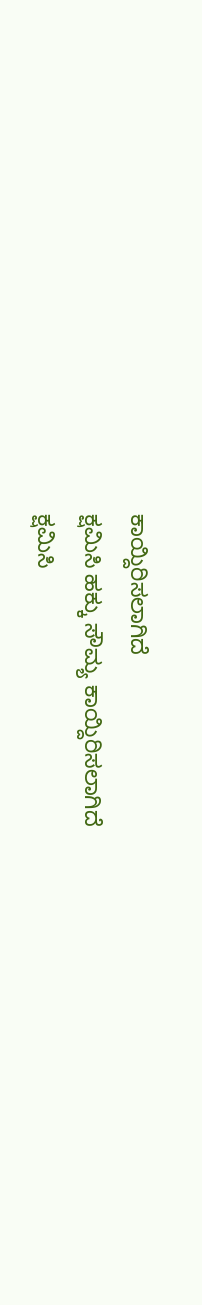ಕಾಯ್ದಿರಿಸಲಾಗಿದೆ
ಕ್ಷಮಿಸಿ ಹಕ್ಕು ಸೌಮ್ಯ ಕಾಯ್ದಿರಿಸಲಾಗಿದೆ
ಕ್ಷಮಿಸಿ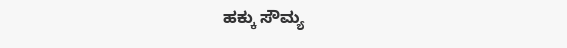ಹಕ್ಕು ಸೌಮ್ಯ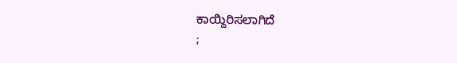ಕಾಯ್ದಿರಿಸಲಾಗಿದೆ
;